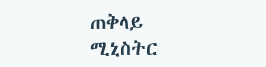ጠቅላይ ሚኒስትር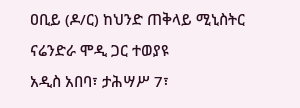ዐቢይ (ዶ/ር) ከህንድ ጠቅላይ ሚኒስትር ናሬንድራ ሞዲ ጋር ተወያዩ
አዲስ አበባ፣ ታሕሣሥ 7፣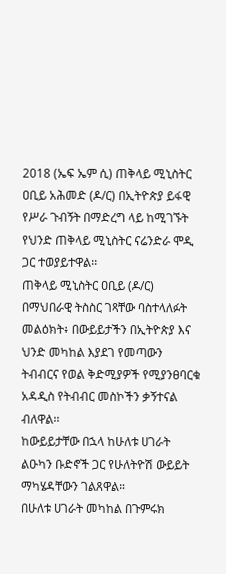2018 (ኤፍ ኤም ሲ) ጠቅላይ ሚኒስትር ዐቢይ አሕመድ (ዶ/ር) በኢትዮጵያ ይፋዊ የሥራ ጉብኝት በማድረግ ላይ ከሚገኙት የህንድ ጠቅላይ ሚኒስትር ናሬንድራ ሞዲ ጋር ተወያይተዋል፡፡
ጠቅላይ ሚኒስትር ዐቢይ (ዶ/ር) በማህበራዊ ትስስር ገጻቸው ባስተላለፉት መልዕክት፥ በውይይታችን በኢትዮጵያ እና ህንድ መካከል እያደገ የመጣውን ትብብርና የወል ቅድሚያዎች የሚያንፀባርቁ አዳዲስ የትብብር መስኮችን ቃኝተናል ብለዋል፡፡
ከውይይታቸው በኋላ ከሁለቱ ሀገራት ልዑካን ቡድኖች ጋር የሁለትዮሽ ውይይት ማካሄዳቸውን ገልጸዋል።
በሁለቱ ሀገራት መካከል በጉምሩክ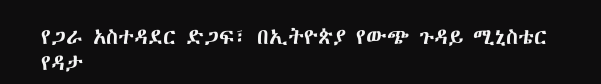የጋራ አስተዳደር ድጋፍ፣ በኢትዮጵያ የውጭ ጉዳይ ሚኒስቴር የዳታ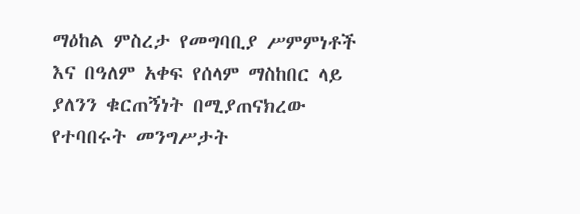ማዕከል ምስረታ የመግባቢያ ሥምምነቶች እና በዓለም አቀፍ የሰላም ማስከበር ላይ ያለንን ቁርጠኝነት በሚያጠናክረው የተባበሩት መንግሥታት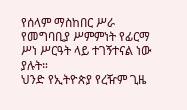የሰላም ማስከበር ሥራ የመግባቢያ ሥምምነት የፊርማ ሥነ ሥርዓት ላይ ተገኝተናል ነው ያሉት።
ህንድ የኢትዮጵያ የረዥም ጊዜ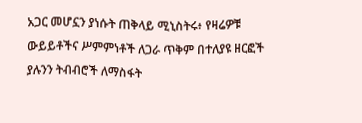አጋር መሆኗን ያነሱት ጠቅላይ ሚኒስትሩ፥ የዛሬዎቹ ውይይቶችና ሥምምነቶች ለጋራ ጥቅም በተለያዩ ዘርፎች ያሉንን ትብብሮች ለማስፋት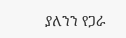ያለንን የጋራ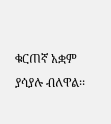ቁርጠኛ አቋም ያሳያሉ ብለዋል፡፡